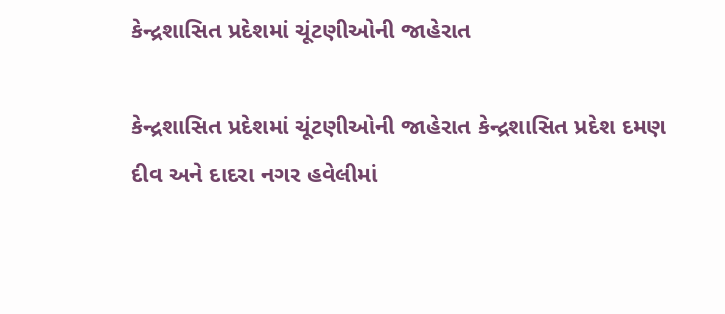કેન્દ્રશાસિત પ્રદેશમાં ચૂંટણીઓની જાહેરાત

કેન્દ્રશાસિત પ્રદેશમાં ચૂંટણીઓની જાહેરાત કેન્દ્રશાસિત પ્રદેશ દમણ દીવ અને દાદરા નગર હવેલીમાં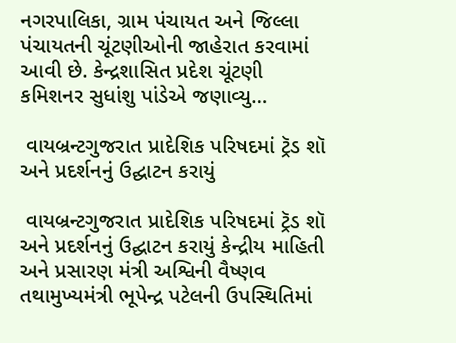નગરપાલિકા, ગ્રામ પંચાયત અને જિલ્લા પંચાયતની ચૂંટણીઓની જાહેરાત કરવામાં આવી છે. કેન્દ્રશાસિત પ્રદેશ ચૂંટણી કમિશનર સુધાંશુ પાંડેએ જણાવ્યુ…

 વાયબ્રન્ટગુજરાત પ્રાદેશિક પરિષદમાં ટ્રૅડ શૉ અને પ્રદર્શનનું ઉદ્ઘાટન કરાયું

 વાયબ્રન્ટગુજરાત પ્રાદેશિક પરિષદમાં ટ્રૅડ શૉ અને પ્રદર્શનનું ઉદ્ઘાટન કરાયું કેન્દ્રીય માહિતી અને પ્રસારણ મંત્રી અશ્વિની વૈષ્ણવ તથામુખ્યમંત્રી ભૂપેન્દ્ર પટેલની ઉપસ્થિતિમાં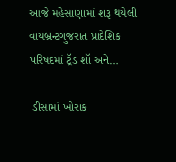આજે મહેસાણામાં શરૂ થયેલી વાયબ્રન્ટગુજરાત પ્રાદેશિક પરિષદમાં ટ્રૅડ શૉ અને…

 ડીસામાં ખોરાક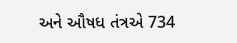અને ઔષધ તંત્રએ 734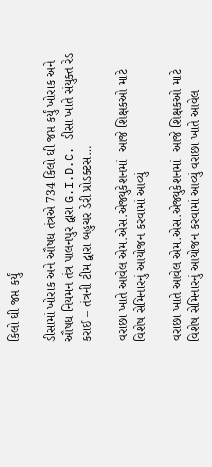કિલો ઘી જપ્ત કર્યું

ડીસામાં ખોરાક અને ઔષધ તંત્રએ 734 કિલો ઘી જપ્ત કર્યું ખોરાક અને ઔષધ નિયમન તંત્ર પાલનપુર દ્વારા G.I.D.C. ડીસા ખાતે સંયુક્ત રેડ કરાઈ – તંત્રની ટીમ દ્વારા બહુચર ડેરી પ્રોડક્ટસ…

વરાછા ખાતે આવેલ એમ.એસ.એજ્યુકેશનમાં  આજે શિક્ષકઓ માટે વિશેષ સેમિનારનું આયોજન કરવામાં આવ્યું

વરાછા ખાતે આવેલ એમ.એસ.એજ્યુકેશનમાં  આજે શિક્ષકઓ માટે વિશેષ સેમિનારનું આયોજન કરવામાં આવ્યું વરાછા ખાતે આવેલ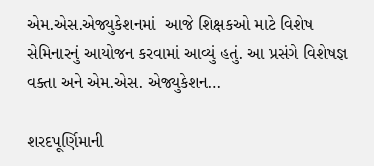એમ.એસ.એજ્યુકેશનમાં  આજે શિક્ષકઓ માટે વિશેષ સેમિનારનું આયોજન કરવામાં આવ્યું હતું. આ પ્રસંગે વિશેષજ્ઞ વક્તા અને એમ.એસ. એજ્યુકેશન…

શરદપૂર્ણિમાની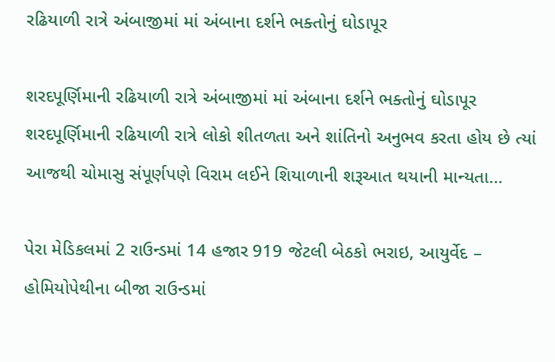રઢિયાળી રાત્રે અંબાજીમાં માં અંબાના દર્શને ભક્તોનું ઘોડાપૂર

શરદપૂર્ણિમાની રઢિયાળી રાત્રે અંબાજીમાં માં અંબાના દર્શને ભક્તોનું ઘોડાપૂર શરદપૂર્ણિમાની રઢિયાળી રાત્રે લોકો શીતળતા અને શાંતિનો અનુભવ કરતા હોય છે ત્યાં આજથી ચોમાસુ સંપૂર્ણપણે વિરામ લઈને શિયાળાની શરૂઆત થયાની માન્યતા…

પેરા મેડિકલમાં 2 રાઉન્ડમાં 14 હજાર 919 જેટલી બેઠકો ભરાઇ, આયુર્વેદ – હોમિયોપેથીના બીજા રાઉન્ડમાં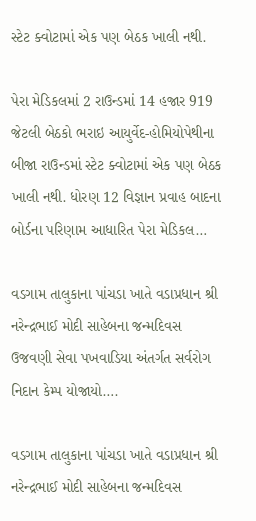સ્ટેટ ક્વોટામાં એક પણ બેઠક ખાલી નથી.

પેરા મેડિકલમાં 2 રાઉન્ડમાં 14 હજાર 919 જેટલી બેઠકો ભરાઇ આયુર્વેદ-હોમિયોપેથીના બીજા રાઉન્ડમાં સ્ટેટ ક્વોટામાં એક પણ બેઠક ખાલી નથી. ધોરણ 12 વિજ્ઞાન પ્રવાહ બાદના બોર્ડના પરિણામ આધારિત પેરા મેડિકલ…

વડગામ તાલુકાના પાંચડા ખાતે વડાપ્રધાન શ્રી નરેન્દ્રભાઈ મોદી સાહેબના જન્મદિવસ ઉજવણી સેવા પખવાડિયા અંતર્ગત સર્વરોગ નિદાન કેમ્પ યોજાયો….

વડગામ તાલુકાના પાંચડા ખાતે વડાપ્રધાન શ્રી નરેન્દ્રભાઈ મોદી સાહેબના જન્મદિવસ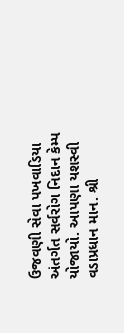ઉજવણી સેવા પખવાડિયા અંતર્ગત સર્વરોગ નિદાન કેમ્પ યોજાયો. આપણા યશસ્વી વડાપ્રધાન માન. શ્રી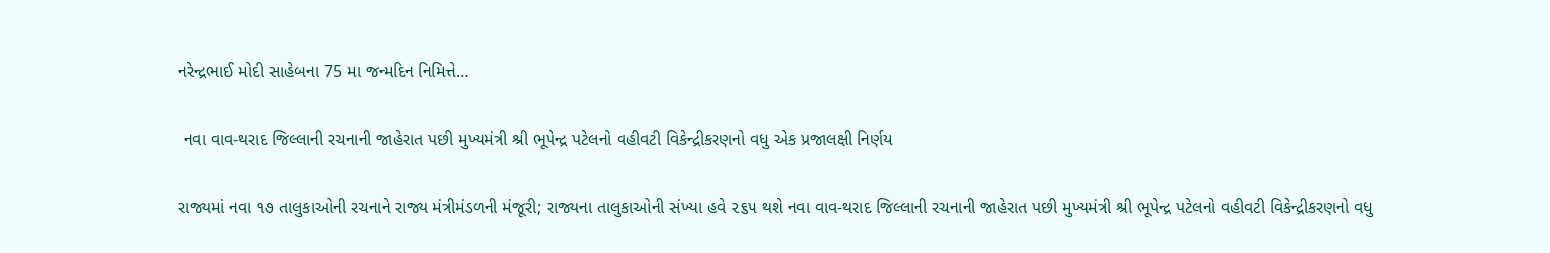નરેન્દ્રભાઈ મોદી સાહેબના 75 મા જન્મદિન નિમિત્તે…

 નવા વાવ-થરાદ જિલ્લાની રચનાની જાહેરાત પછી મુખ્યમંત્રી શ્રી ભૂપેન્દ્ર પટેલનો વહીવટી વિકેન્દ્રીકરણનો વધુ એક પ્રજાલક્ષી નિર્ણય

રાજ્યમાં નવા ૧૭ તાલુકાઓની રચનાને રાજ્ય મંત્રીમંડળની મંજૂરી; રાજ્યના તાલુકાઓની સંખ્યા હવે ૨૬૫ થશે નવા વાવ-થરાદ જિલ્લાની રચનાની જાહેરાત પછી મુખ્યમંત્રી શ્રી ભૂપેન્દ્ર પટેલનો વહીવટી વિકેન્દ્રીકરણનો વધુ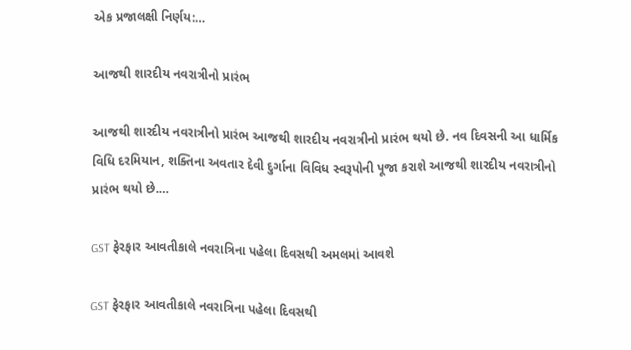એક પ્રજાલક્ષી નિર્ણય:…

આજથી શારદીય નવરાત્રીનો પ્રારંભ

આજથી શારદીય નવરાત્રીનો પ્રારંભ આજથી શારદીય નવરાત્રીનો પ્રારંભ થયો છે. નવ દિવસની આ ધાર્મિક વિધિ દરમિયાન, શક્તિના અવતાર દેવી દુર્ગાના વિવિધ સ્વરૂપોની પૂજા કરાશે આજથી શારદીય નવરાત્રીનો પ્રારંભ થયો છે.…

GST ફેરફાર આવતીકાલે નવરાત્રિના પહેલા દિવસથી અમલમાં આવશે

GST ફેરફાર આવતીકાલે નવરાત્રિના પહેલા દિવસથી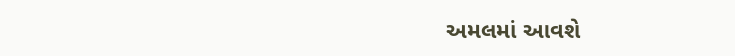અમલમાં આવશે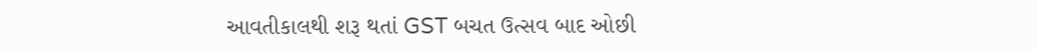આવતીકાલથી શરૂ થતાં GST બચત ઉત્સવ બાદ ઓછી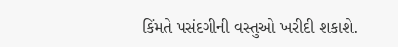કિંમતે પસંદગીની વસ્તુઓ ખરીદી શકાશે.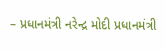– પ્રધાનમંત્રી નરેન્દ્ર મોદી પ્રધાનમંત્રી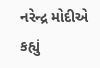નરેન્દ્ર મોદીએ કહ્યું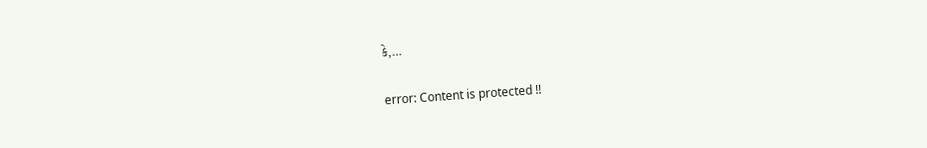કે,…

error: Content is protected !!